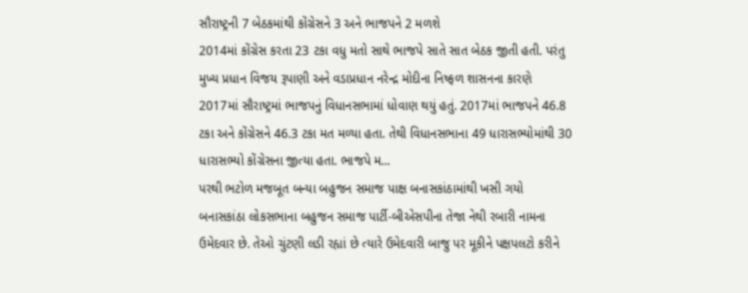સૌરાષ્ટ્રની 7 બેઠકમાંથી કોંગ્રેસને 3 અને ભાજપને 2 મળશે
2014માં કોંગ્રેસ કરતા 23 ટકા વધુ મતો સાથે ભાજપે સાતે સાત બેઠક જીતી હતી. પરંતુ મુખ્ય પ્રધાન વિજય રૂપાણી અને વડાપ્રધાન નરેન્દ્ર મોદીના નિષ્ફળ શાસનના કારણે 2017માં સૌરાષ્ટ્રમાં ભાજપનું વિધાનસભામાં ધોવાણ થયું હતું. 2017માં ભાજપને 46.8 ટકા અને કોંગ્રેસને 46.3 ટકા મત મળ્યા હતા. તેથી વિધાનસભાના 49 ધારાસભ્યોમાંથી 30 ધારાસભ્યો કોંગ્રેસના જીત્યા હતા. ભાજપે મ...
પરથી ભટોળ મજબૂત બન્યા બહુજન સમાજ પાક્ષ બનાસકાંઠામાંથી ખસી ગયો
બનાસકાંઠા લોકસભાના બહુજન સમાજ પાર્ટી-બીએસપીના તેજા નેથી રબારી નામના ઉમેદવાર છે. તેઓ ચુંટણી લડી રહ્યાં છે ત્યારે ઉમેદવારી બાજુ પર મૂકીને પક્ષપલટો કરીને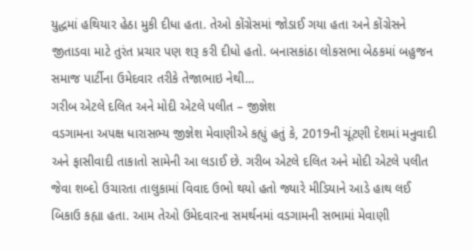યુદ્ધમાં હથિયાર હેઠા મુકી દીધા હતા. તેઓ કોંગ્રેસમાં જોડાઈ ગયા હતા અને કોંગ્રેસને જીતાડવા માટે તુરંત પ્રચાર પણ શરૂ કરી દીધો હતો. બનાસકાંઠા લોકસભા બેઠકમાં બહુજન સમાજ પાર્ટીના ઉમેદવાર તરીકે તેજાભાઇ નેથી...
ગરીબ એટલે દલિત અને મોદી એટલે પલીત – જીજ્ઞેશ
વડગામના અપક્ષ ધારાસભ્ય જીજ્ઞેશ મેવાણીએ કહ્યું હતું કે, 2019ની ચૂંટણી દેશમાં મનુવાદી અને ફાસીવાદી તાકાતો સામેની આ લડાઈ છે. ગરીબ એટલે દલિત અને મોદી એટલે પલીત જેવા શબ્દો ઉચારતા તાલુકામાં વિવાદ ઉભો થયો હતો જ્યારે મીડિયાને આડે હાથ લઈ બિકાઉ કહ્યા હતા. આમ તેઓ ઉમેદવારના સમર્થનમાં વડગામની સભામાં મેવાણી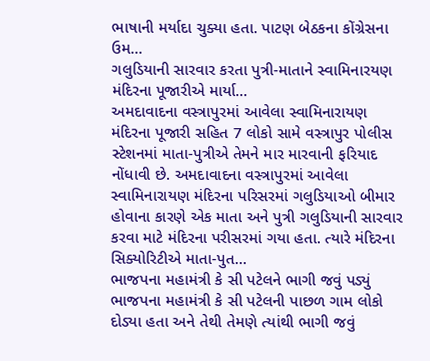ભાષાની મર્યાદા ચુક્યા હતા. પાટણ બેઠકના કોંગ્રેસના ઉમ...
ગલુડિયાની સારવાર કરતા પુત્રી-માતાને સ્વામિનારયણ મંદિરના પૂજારીએ માર્યા...
અમદાવાદના વસ્ત્રાપુરમાં આવેલા સ્વામિનારાયણ મંદિરના પૂજારી સહિત 7 લોકો સામે વસ્ત્રાપુર પોલીસ સ્ટેશનમાં માતા-પુત્રીએ તેમને માર મારવાની ફરિયાદ નોંધાવી છે. અમદાવાદના વસ્ત્રાપુરમાં આવેલા સ્વામિનારાયણ મંદિરના પરિસરમાં ગલુડિયાઓ બીમાર હોવાના કારણે એક માતા અને પુત્રી ગલુડિયાની સારવાર કરવા માટે મંદિરના પરીસરમાં ગયા હતા. ત્યારે મંદિરના સિક્યોરિટીએ માતા-પુત...
ભાજપના મહામંત્રી કે સી પટેલને ભાગી જવું પડ્યું
ભાજપના મહામંત્રી કે સી પટેલની પાછળ ગામ લોકો દોડ્યા હતા અને તેથી તેમણે ત્યાંથી ભાગી જવું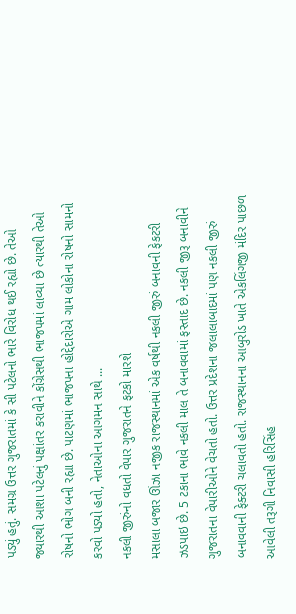પડ્યું હતું. સમગ્ર ઉત્તર ગુજરાતમાં કે સી પટેલનો ભારે વિરોધ થઈ રહ્યો છે. તેઓ જ્યારથી આશા પટેલનું પક્ષાંતર કરાવીને કોંગ્રેસથી ભાજપમાં લાવ્યા છે ત્યારથી તેઓ રોષનો ભોગ બની રહ્યા છે. પાટણમાં ભાજપના હોદ્દેદારોએ ગામ લોકોના રોષનો સામનો કરવો પડ્યો હતો, નેતાઓના આગમન સાથે ...
નકલી જીરુંનો વધતો વેપાર ગુજરાતને ફટકો મારશે
મસાલા બજાર ઊંઝા નજીક રાજસ્થાનમાં એક વર્ષથી નકલી જીરું બનાવની ફેકટરી ઝડપાઇ છે. 5 ટકાના ભાવે નકલી માલ તે બનાવવામાં ફસ્તાદ છે. નકલી જીરૂ બનાવીને ગુજરાતના વેપારીઓને વેચતો હતો. ઉત્તર પ્રદેશના જલાલાબાદમાં પણ નકલી જીરું બનાવવાની ફેક્ટરી ચલાવતો હતો. રાજસ્થાનના આબુરોડ ખાતે એકલિંગજી મંદિર પાછળ આવેલી તરૂગી નિવાસી હરિસિંહ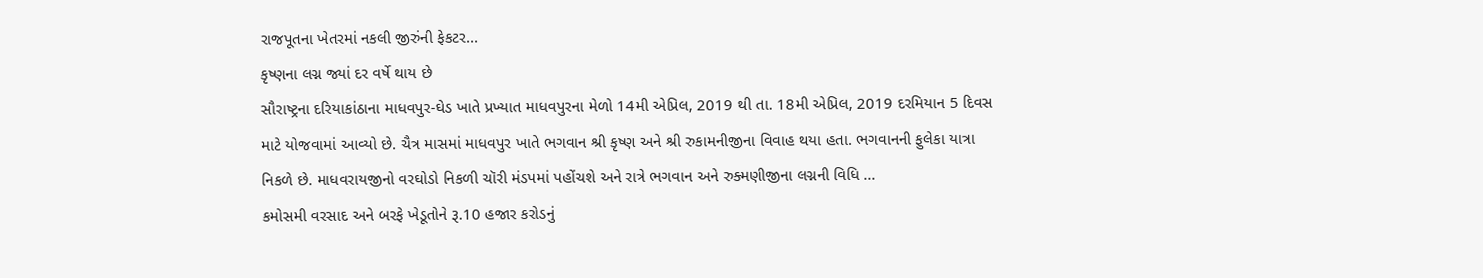રાજપૂતના ખેતરમાં નકલી જીરુંની ફેકટર...
કૃષ્ણના લગ્ન જ્યાં દર વર્ષે થાય છે
સૌરાષ્ટ્રના દરિયાકાંઠાના માધવપુર-ઘેડ ખાતે પ્રખ્યાત માધવપુરના મેળો 14મી એપ્રિલ, 2019 થી તા. 18મી એપ્રિલ, 2019 દરમિયાન 5 દિવસ માટે યોજવામાં આવ્યો છે. ચૈત્ર માસમાં માધવપુર ખાતે ભગવાન શ્રી કૃષ્ણ અને શ્રી રુકામનીજીના વિવાહ થયા હતા. ભગવાનની ફુલેકા યાત્રા નિકળે છે. માધવરાયજીનો વરઘોડો નિકળી ચૉરી મંડપમાં પહોંચશે અને રાત્રે ભગવાન અને રુક્મણીજીના લગ્નની વિધિ ...
કમોસમી વરસાદ અને બરફે ખેડૂતોને રૂ.10 હજાર કરોડનું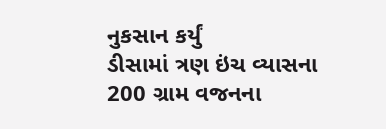નુકસાન કર્યું
ડીસામાં ત્રણ ઇંચ વ્યાસના 200 ગ્રામ વજનના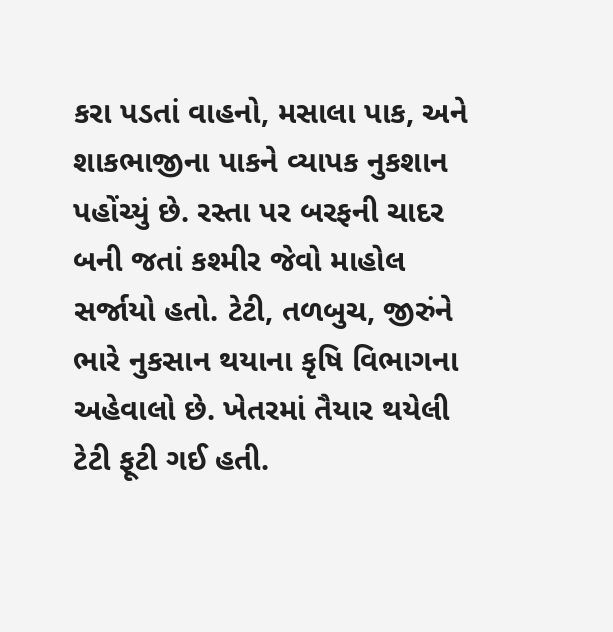કરા પડતાં વાહનો, મસાલા પાક, અને શાકભાજીના પાકને વ્યાપક નુકશાન પહોંચ્યું છે. રસ્તા પર બરફની ચાદર બની જતાં કશ્મીર જેવો માહોલ સર્જાયો હતો. ટેટી, તળબુચ, જીરુંને ભારે નુકસાન થયાના કૃષિ વિભાગના અહેવાલો છે. ખેતરમાં તૈયાર થયેલી ટેટી ફૂટી ગઈ હતી.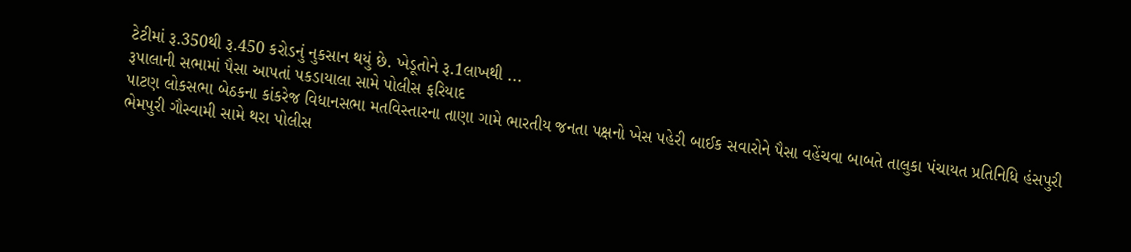ટેટીમાં રૂ.350થી રૂ.450 કરોડનું નુકસાન થયું છે. ખેડૂતોને રૂ.1લાખથી ...
રૂપાલાની સભામાં પૈસા આપતાં પકડાયાલા સામે પોલીસ ફરિયાદ
પાટણ લોકસભા બેઠકના કાંકરેજ વિધાનસભા મતવિસ્તારના તાણા ગામે ભારતીય જનતા પક્ષનો ખેસ પહેરી બાઈક સવારોને પૈસા વહેંચવા બાબતે તાલુકા પંચાયત પ્રતિનિધિ હંસપુરી ભેમપુરી ગૌસ્વામી સામે થરા પોલીસ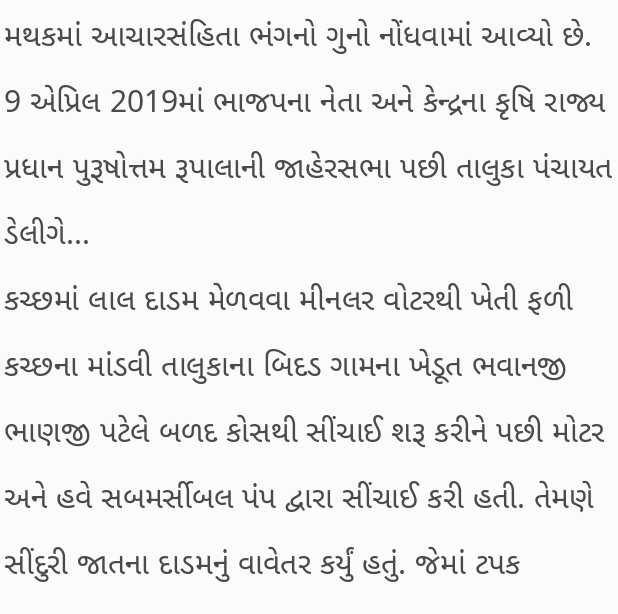મથકમાં આચારસંહિતા ભંગનો ગુનો નોંધવામાં આવ્યો છે. 9 એપ્રિલ 2019માં ભાજપના નેતા અને કેન્દ્રના કૃષિ રાજ્ય પ્રધાન પુરૂષોત્તમ રૂપાલાની જાહેરસભા પછી તાલુકા પંચાયત ડેલીગે...
કચ્છમાં લાલ દાડમ મેળવવા મીનલર વોટરથી ખેતી ફળી
કચ્છના માંડવી તાલુકાના બિદડ ગામના ખેડૂત ભવાનજી ભાણજી પટેલે બળદ કોસથી સીંચાઈ શરૂ કરીને પછી મોટર અને હવે સબમર્સીબલ પંપ દ્વારા સીંચાઈ કરી હતી. તેમણે સીંદુરી જાતના દાડમનું વાવેતર કર્યું હતું. જેમાં ટપક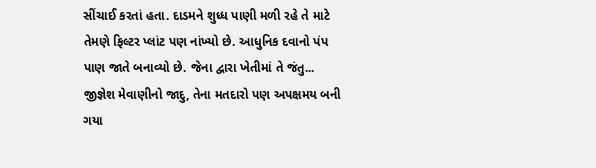સીંચાઈ કરતાં હતા. દાડમને શુધ્ધ પાણી મળી રહે તે માટે તેમણે ફિલ્ટર પ્લાંટ પણ નાંખ્યો છે. આધુનિક દવાનો પંપ પાણ જાતે બનાવ્યો છે. જેના દ્વારા ખેતીમાં તે જંતુ...
જીજ્ઞેશ મેવાણીનો જાદુ, તેના મતદારો પણ અપક્ષમય બની ગયા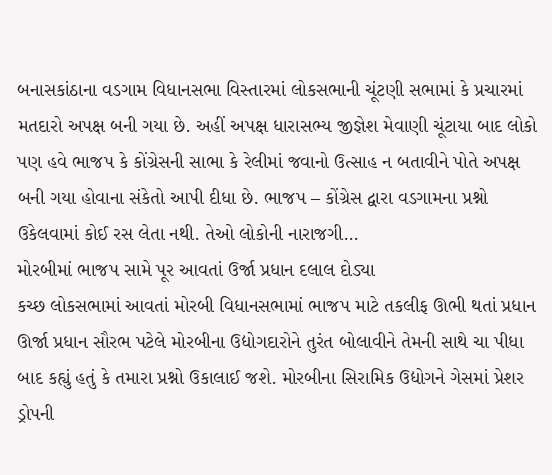બનાસકાંઠાના વડગામ વિધાનસભા વિસ્તારમાં લોકસભાની ચૂંટણી સભામાં કે પ્રચારમાં મતદારો અપક્ષ બની ગયા છે. અહીં અપક્ષ ધારાસભ્ય જીજ્ઞેશ મેવાણી ચૂંટાયા બાદ લોકો પણ હવે ભાજપ કે કોંગ્રેસની સાભા કે રેલીમાં જવાનો ઉત્સાહ ન બતાવીને પોતે અપક્ષ બની ગયા હોવાના સંકેતો આપી દીધા છે. ભાજપ – કોંગ્રેસ દ્વારા વડગામના પ્રશ્નો ઉકેલવામાં કોઈ રસ લેતા નથી. તેઓ લોકોની નારાજગી...
મોરબીમાં ભાજપ સામે પૂર આવતાં ઉર્જા પ્રધાન દલાલ દોડ્યા
કચ્છ લોકસભામાં આવતાં મોરબી વિધાનસભામાં ભાજપ માટે તકલીફ ઊભી થતાં પ્રધાન ઊર્જા પ્રધાન સૌરભ પટેલે મોરબીના ઉદ્યોગદારોને તુરંત બોલાવીને તેમની સાથે ચા પીધા બાદ કહ્યું હતું કે તમારા પ્રશ્નો ઉકાલાઈ જશે. મોરબીના સિરામિક ઉદ્યોગને ગેસમાં પ્રેશર ડ્રોપની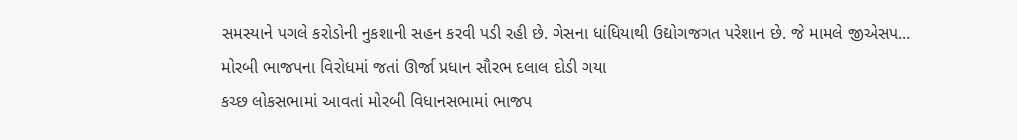સમસ્યાને પગલે કરોડોની નુકશાની સહન કરવી પડી રહી છે. ગેસના ધાંધિયાથી ઉદ્યોગજગત પરેશાન છે. જે મામલે જીએસપ...
મોરબી ભાજપના વિરોધમાં જતાં ઊર્જા પ્રધાન સૌરભ દલાલ દોડી ગયા
કચ્છ લોકસભામાં આવતાં મોરબી વિધાનસભામાં ભાજપ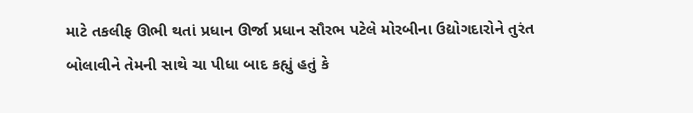માટે તકલીફ ઊભી થતાં પ્રધાન ઊર્જા પ્રધાન સૌરભ પટેલે મોરબીના ઉદ્યોગદારોને તુરંત બોલાવીને તેમની સાથે ચા પીધા બાદ કહ્યું હતું કે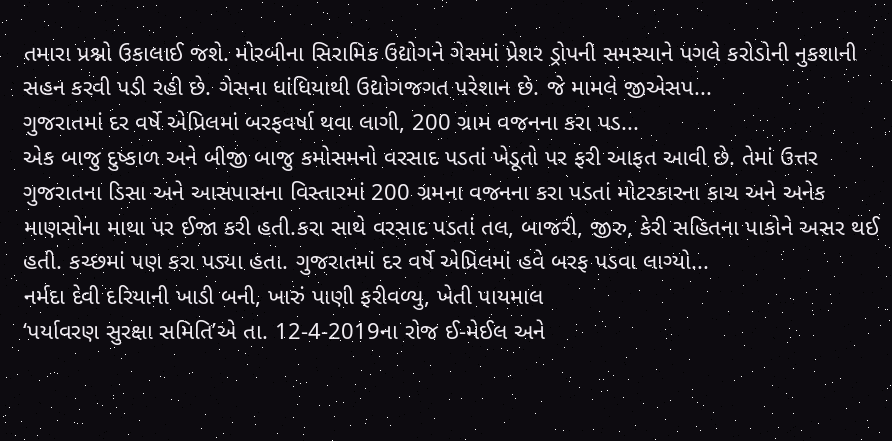તમારા પ્રશ્નો ઉકાલાઈ જશે. મોરબીના સિરામિક ઉદ્યોગને ગેસમાં પ્રેશર ડ્રોપની સમસ્યાને પગલે કરોડોની નુકશાની સહન કરવી પડી રહી છે. ગેસના ધાંધિયાથી ઉદ્યોગજગત પરેશાન છે. જે મામલે જીએસપ...
ગુજરાતમાં દર વર્ષે એપ્રિલમાં બરફવર્ષા થવા લાગી, 200 ગ્રામ વજનના કરા પડ...
એક બાજુ દુષ્કાળ અને બીજી બાજુ કમોસમનો વરસાદ પડતાં ખેડૂતો પર ફરી આફત આવી છે. તેમાં ઉત્તર ગુજરાતના ડિસા અને આસપાસના વિસ્તારમાં 200 ગ્રમના વજનના કરા પડતાં મોટરકારના કાચ અને અનેક માણસોના માથા પર ઈજા કરી હતી.કરા સાથે વરસાદ પડતાં તલ, બાજરી, જીરુ, કેરી સહિતના પાકોને અસર થઈ હતી. કચ્છમાં પણ કરા પડ્યા હતા. ગુજરાતમાં દર વર્ષે એપ્રિલમાં હવે બરફ પડવા લાગ્યો...
નર્મદા દેવી દરિયાની ખાડી બની, ખારું પાણી ફરીવળ્યુ, ખેતી પાયમાલ
‘પર્યાવરણ સુરક્ષા સમિતિ’એ તા. 12-4-2019ના રોજ ઈ-મેઈલ અને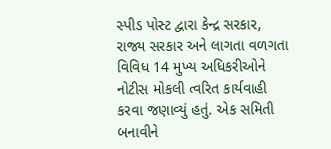સ્પીડ પોસ્ટ દ્વારા કેન્દ્ર સરકાર, રાજ્ય સરકાર અને લાગતા વળગતા વિવિધ 14 મુખ્ય અધિકરીઓને નોટીસ મોકલી ત્વરિત કાર્યવાહી કરવા જણાવ્યું હતું. એક સમિતી બનાવીને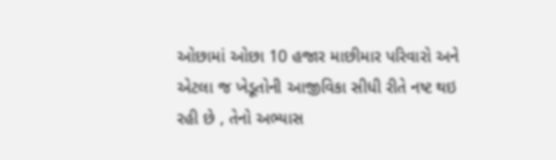ઓછામાં ઓછા 10 હજાર માછીમાર પરિવારો અને એટલા જ ખેડૂતોની આજીવિકા સીધી રીતે નષ્ટ થઇ રહી છે , તેનો અભ્યાસ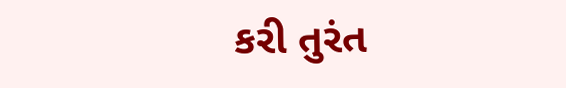કરી તુરંત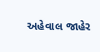અહેવાલ જાહેર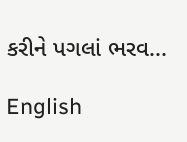કરીને પગલાં ભરવ...

English